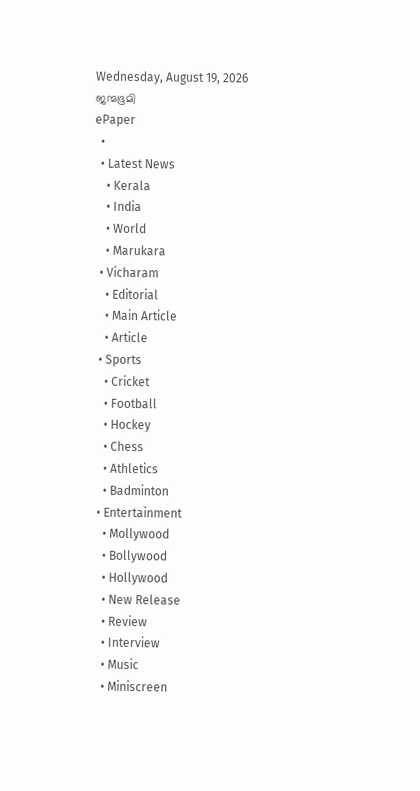Wednesday, August 19, 2026
ജന്മഭൂമി
ePaper
  •
  • Latest News
    • Kerala
    • India
    • World
    • Marukara
  • Vicharam
    • Editorial
    • Main Article
    • Article
  • Sports
    • Cricket
    • Football
    • Hockey
    • Chess
    • Athletics
    • Badminton
  • Entertainment
    • Mollywood
    • Bollywood
    • Hollywood
    • New Release
    • Review
    • Interview
    • Music
    • Miniscreen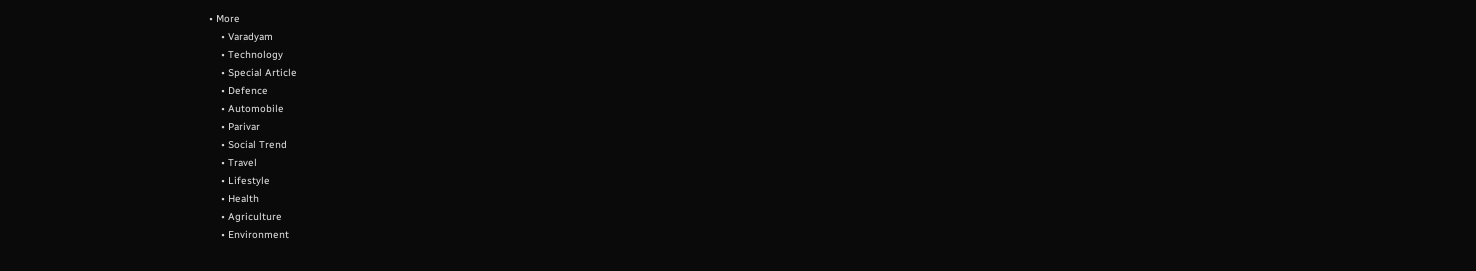• More
    • Varadyam
    • Technology
    • Special Article
    • Defence
    • Automobile
    • Parivar
    • Social Trend
    • Travel
    • Lifestyle
    • Health
    • Agriculture
    • Environment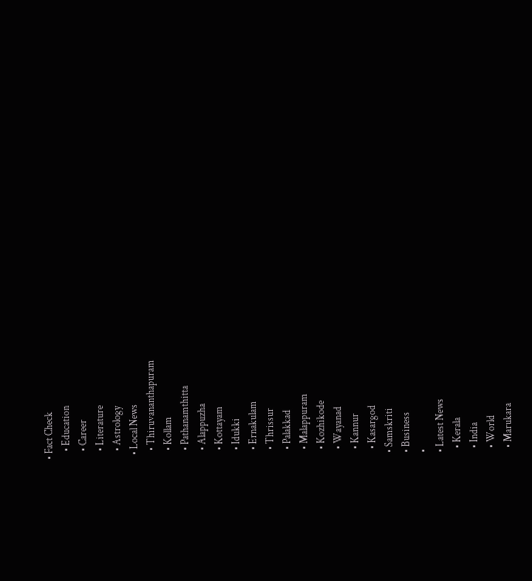• Fact Check
    • Education
    • Career
    • Literature
    • Astrology
  • Local News
    • Thiruvananthapuram
    • Kollam
    • Pathanamthitta
    • Alappuzha
    • Kottayam
    • Idukki
    • Ernakulam
    • Thrissur
    • Palakkad
    • Malappuram
    • Kozhikode
    • Wayanad
    • Kannur
    • Kasargod
  • Samskriti
  • Business
  •
  • Latest News
    • Kerala
    • India
    • World
    • Marukara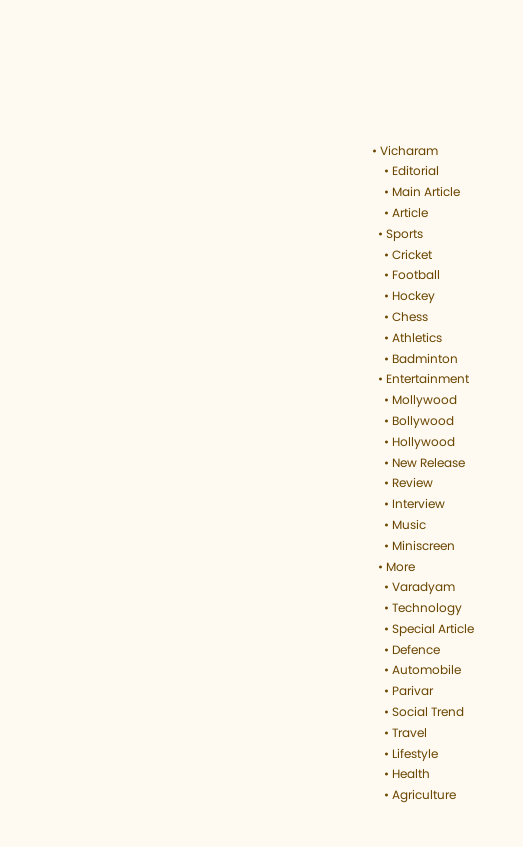• Vicharam
    • Editorial
    • Main Article
    • Article
  • Sports
    • Cricket
    • Football
    • Hockey
    • Chess
    • Athletics
    • Badminton
  • Entertainment
    • Mollywood
    • Bollywood
    • Hollywood
    • New Release
    • Review
    • Interview
    • Music
    • Miniscreen
  • More
    • Varadyam
    • Technology
    • Special Article
    • Defence
    • Automobile
    • Parivar
    • Social Trend
    • Travel
    • Lifestyle
    • Health
    • Agriculture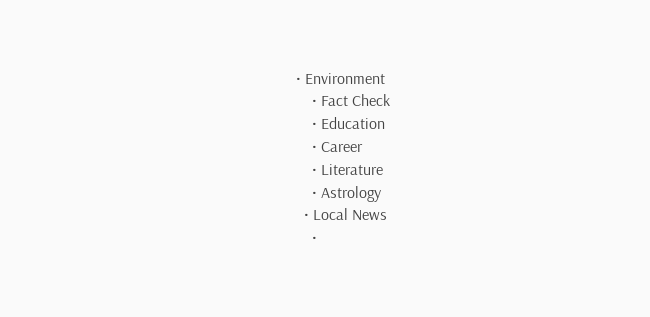• Environment
    • Fact Check
    • Education
    • Career
    • Literature
    • Astrology
  • Local News
    •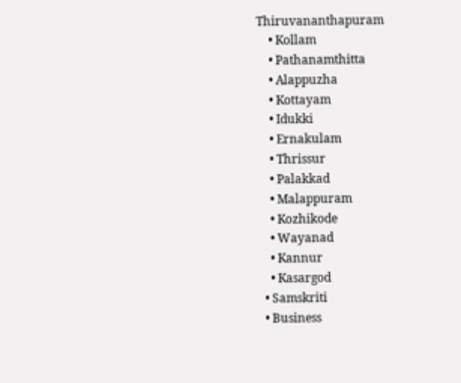Thiruvananthapuram
    • Kollam
    • Pathanamthitta
    • Alappuzha
    • Kottayam
    • Idukki
    • Ernakulam
    • Thrissur
    • Palakkad
    • Malappuram
    • Kozhikode
    • Wayanad
    • Kannur
    • Kasargod
  • Samskriti
  • Business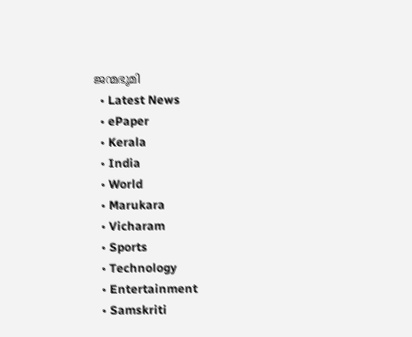ജന്മഭൂമി
  • Latest News
  • ePaper
  • Kerala
  • India
  • World
  • Marukara
  • Vicharam
  • Sports
  • Technology
  • Entertainment
  • Samskriti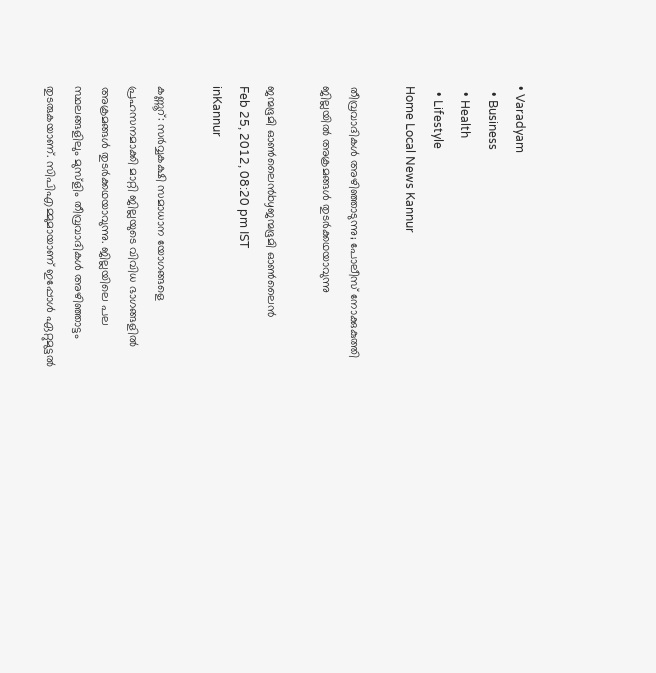• Varadyam
  • Business
  • Health
  • Lifestyle
Home Local News Kannur

തീവ്രവാദികള്‍ അഴിഞ്ഞാടുന്നു; പോലീസ്‌ നോക്കുകുത്തി ജില്ലയില്‍ അക്രമങ്ങള്‍ തുടര്‍ക്കഥയാവുന്നു

ജന്മഭൂമി ഓണ്‍ലൈന്‍byജന്മഭൂമി ഓണ്‍ലൈന്‍
Feb 25, 2012, 08:20 pm IST
inKannur

കണ്ണൂറ്‍: സര്‍വ്വകക്ഷി സമാധാന യോഗങ്ങളെ പ്രഹസനമാക്കി മാറ്റി ജില്ലയുടെ വിവിധ ഭാഗങ്ങളില്‍ അക്രമങ്ങള്‍ തുടര്‍ക്കഥയാവുന്നു. ജില്ലയിലെ പല സ്ഥലങ്ങളിലും മുസ്ളിം തീവ്രവാദികള്‍ അഴിഞ്ഞാട്ടം തുടരുകയാണ്‌. സിപിഎമ്മുമായാണ്‌ ഇപ്പോള്‍ ഏറ്റുമുട്ടല്‍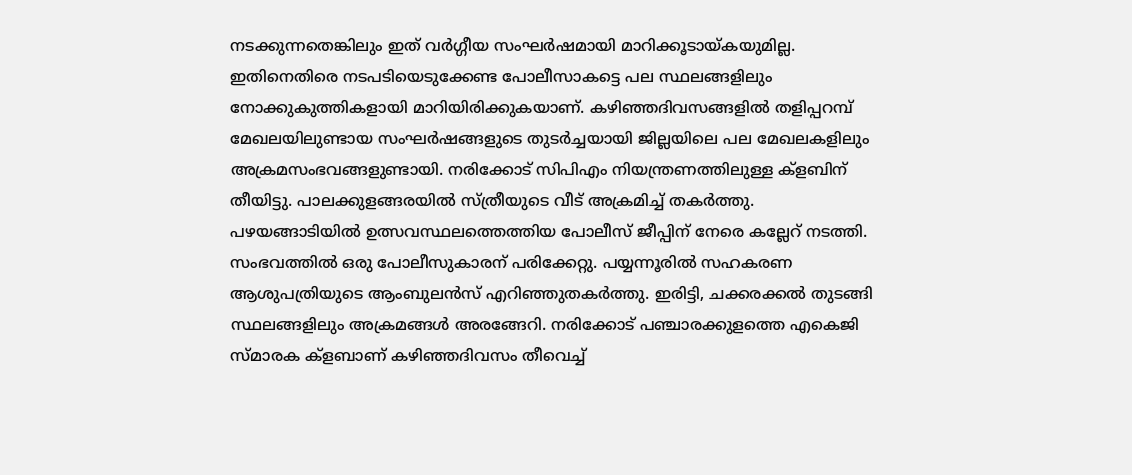നടക്കുന്നതെങ്കിലും ഇത്‌ വര്‍ഗ്ഗീയ സംഘര്‍ഷമായി മാറിക്കൂടായ്‌കയുമില്ല. ഇതിനെതിരെ നടപടിയെടുക്കേണ്ട പോലീസാകട്ടെ പല സ്ഥലങ്ങളിലും നോക്കുകുത്തികളായി മാറിയിരിക്കുകയാണ്‌. കഴിഞ്ഞദിവസങ്ങളില്‍ തളിപ്പറമ്പ്‌ മേഖലയിലുണ്ടായ സംഘര്‍ഷങ്ങളുടെ തുടര്‍ച്ചയായി ജില്ലയിലെ പല മേഖലകളിലും അക്രമസംഭവങ്ങളുണ്ടായി. നരിക്കോട്‌ സിപിഎം നിയന്ത്രണത്തിലുള്ള ക്ളബിന്‌ തീയിട്ടു. പാലക്കുളങ്ങരയില്‍ സ്ത്രീയുടെ വീട്‌ അക്രമിച്ച്‌ തകര്‍ത്തു. പഴയങ്ങാടിയില്‍ ഉത്സവസ്ഥലത്തെത്തിയ പോലീസ്‌ ജീപ്പിന്‌ നേരെ കല്ലേറ്‌ നടത്തി. സംഭവത്തില്‍ ഒരു പോലീസുകാരന്‌ പരിക്കേറ്റു. പയ്യന്നൂരില്‍ സഹകരണ ആശുപത്രിയുടെ ആംബുലന്‍സ്‌ എറിഞ്ഞുതകര്‍ത്തു. ഇരിട്ടി, ചക്കരക്കല്‍ തുടങ്ങി സ്ഥലങ്ങളിലും അക്രമങ്ങള്‍ അരങ്ങേറി. നരിക്കോട്‌ പഞ്ചാരക്കുളത്തെ എകെജി സ്മാരക ക്ളബാണ്‌ കഴിഞ്ഞദിവസം തീവെച്ച്‌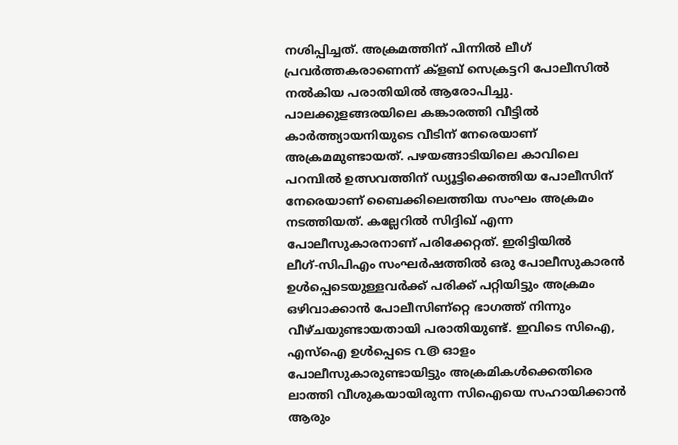നശിപ്പിച്ചത്‌. അക്രമത്തിന്‌ പിന്നില്‍ ലീഗ്‌ പ്രവര്‍ത്തകരാണെന്ന്‌ ക്ളബ്‌ സെക്രട്ടറി പോലീസില്‍ നല്‍കിയ പരാതിയില്‍ ആരോപിച്ചു. പാലക്കുളങ്ങരയിലെ കങ്കാരത്തി വീട്ടില്‍ കാര്‍ത്ത്യായനിയുടെ വീടിന്‌ നേരെയാണ്‌ അക്രമമുണ്ടായത്‌. പഴയങ്ങാടിയിലെ കാവിലെ പറമ്പില്‍ ഉത്സവത്തിന്‌ ഡ്യൂട്ടിക്കെത്തിയ പോലീസിന്‌ നേരെയാണ്‌ ബൈക്കിലെത്തിയ സംഘം അക്രമം നടത്തിയത്‌. കല്ലേറില്‍ സിദ്ദിഖ്‌ എന്ന പോലീസുകാരനാണ്‌ പരിക്കേറ്റത്‌. ഇരിട്ടിയില്‍ ലീഗ്‌-സിപിഎം സംഘര്‍ഷത്തില്‍ ഒരു പോലീസുകാരന്‍ ഉള്‍പ്പെടെയുള്ളവര്‍ക്ക്‌ പരിക്ക്‌ പറ്റിയിട്ടും അക്രമം ഒഴിവാക്കാന്‍ പോലീസിണ്റ്റെ ഭാഗത്ത്‌ നിന്നും വീഴ്ചയുണ്ടായതായി പരാതിയുണ്ട്‌. ഇവിടെ സിഐ, എസ്‌ഐ ഉള്‍പ്പെടെ ൨൫ ഓളം പോലീസുകാരുണ്ടായിട്ടും അക്രമികള്‍ക്കെതിരെ ലാത്തി വീശുകയായിരുന്ന സിഐയെ സഹായിക്കാന്‍ ആരും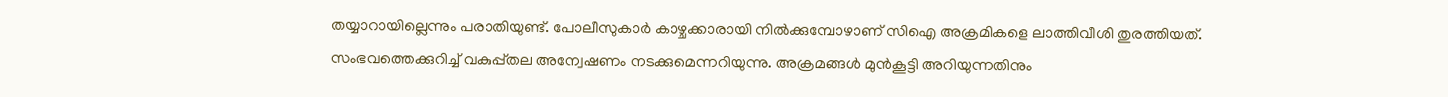തയ്യാറായില്ലെന്നും പരാതിയുണ്ട്‌. പോലീസുകാര്‍ കാഴ്ചക്കാരായി നില്‍ക്കുമ്പോഴാണ്‌ സിഐ അക്രമികളെ ലാത്തിവീശി തുരത്തിയത്‌. സംഭവത്തെക്കുറിച്ച്‌ വകുപ്പ്തല അന്വേഷണം നടക്കുമെന്നറിയുന്നു. അക്രമങ്ങള്‍ മുന്‍കൂട്ടി അറിയുന്നതിനും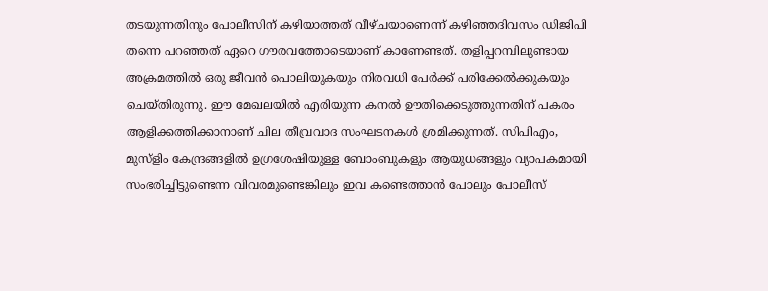തടയുന്നതിനും പോലീസിന്‌ കഴിയാത്തത്‌ വീഴ്ചയാണെന്ന്‌ കഴിഞ്ഞദിവസം ഡിജിപി തന്നെ പറഞ്ഞത്‌ ഏറെ ഗൗരവത്തോടെയാണ്‌ കാണേണ്ടത്‌. തളിപ്പറമ്പിലുണ്ടായ അക്രമത്തില്‍ ഒരു ജീവന്‍ പൊലിയുകയും നിരവധി പേര്‍ക്ക്‌ പരിക്കേല്‍ക്കുകയും ചെയ്തിരുന്നു. ഈ മേഖലയില്‍ എരിയുന്ന കനല്‍ ഊതിക്കെടുത്തുന്നതിന്‌ പകരം ആളിക്കത്തിക്കാനാണ്‌ ചില തീവ്രവാദ സംഘടനകള്‍ ശ്രമിക്കുന്നത്‌. സിപിഎം, മുസ്ളിം കേന്ദ്രങ്ങളില്‍ ഉഗ്രശേഷിയുള്ള ബോംബുകളും ആയുധങ്ങളും വ്യാപകമായി സംഭരിച്ചിട്ടുണ്ടെന്ന വിവരമുണ്ടെങ്കിലും ഇവ കണ്ടെത്താന്‍ പോലും പോലീസ്‌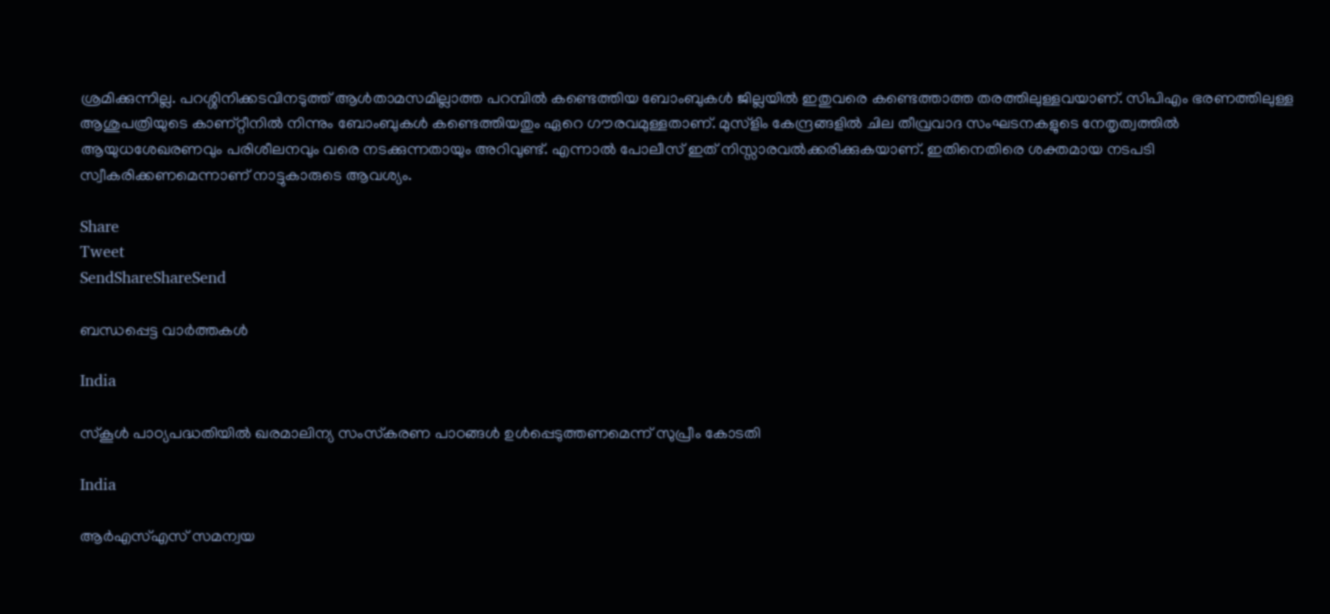ശ്രമിക്കുന്നില്ല. പറശ്ശിനിക്കടവിനടുത്ത്‌ ആള്‍താമസമില്ലാത്ത പറമ്പില്‍ കണ്ടെത്തിയ ബോംബുകള്‍ ജില്ലയില്‍ ഇതുവരെ കണ്ടെത്താത്ത തരത്തിലുള്ളവയാണ്‌. സിപിഎം ഭരണത്തിലുള്ള ആശുപത്രിയുടെ കാണ്റ്റീനില്‍ നിന്നും ബോംബുകള്‍ കണ്ടെത്തിയതും ഏറെ ഗൗരവമുള്ളതാണ്‌. മുസ്ളിം കേന്ദ്രങ്ങളില്‍ ചില തീവ്രവാദ സംഘടനകളുടെ നേതൃത്വത്തില്‍ ആയുധശേഖരണവും പരിശീലനവും വരെ നടക്കുന്നതായും അറിവുണ്ട്‌. എന്നാല്‍ പോലീസ്‌ ഇത്‌ നിസ്സാരവല്‍ക്കരിക്കുകയാണ്‌. ഇതിനെതിരെ ശക്തമായ നടപടി സ്വീകരിക്കണമെന്നാണ്‌ നാട്ടുകാരുടെ ആവശ്യം.

Share
Tweet
SendShareShareSend

ബന്ധപ്പെട്ട വാര്‍ത്തകള്‍

India

സ്‌കൂള്‍ പാഠ്യപദ്ധതിയില്‍ ഖരമാലിന്യ സംസ്‌കരണ പാഠങ്ങള്‍ ഉള്‍പ്പെടുത്തണമെന്ന് സുപ്രീം കോടതി

India

ആർഎസ്‌എസ് സമന്വയ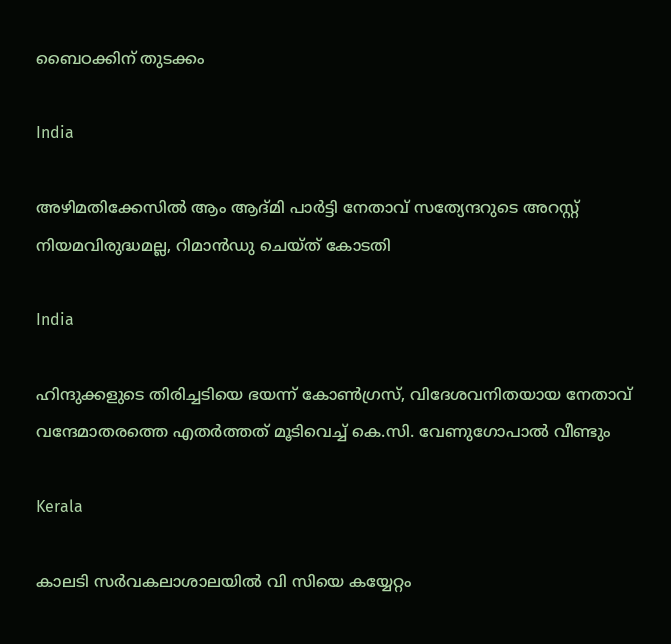ബൈഠക്കിന് തുടക്കം

India

അഴിമതിക്കേസില്‍ ആം ആദ്മി പാര്‍ട്ടി നേതാവ് സത്യേന്ദറുടെ അറസ്റ്റ് നിയമവിരുദ്ധമല്ല, റിമാന്‍ഡു ചെയ്ത് കോടതി

India

ഹിന്ദുക്കളുടെ തിരിച്ചടിയെ ഭയന്ന് കോണ്‍ഗ്രസ്, വിദേശവനിതയായ നേതാവ് വന്ദേമാതരത്തെ എതര്‍ത്തത് മൂടിവെച്ച് കെ.സി. വേണുഗോപാല്‍ വീണ്ടും

Kerala

കാലടി സര്‍വകലാശാലയില്‍ വി സിയെ കയ്യേറ്റം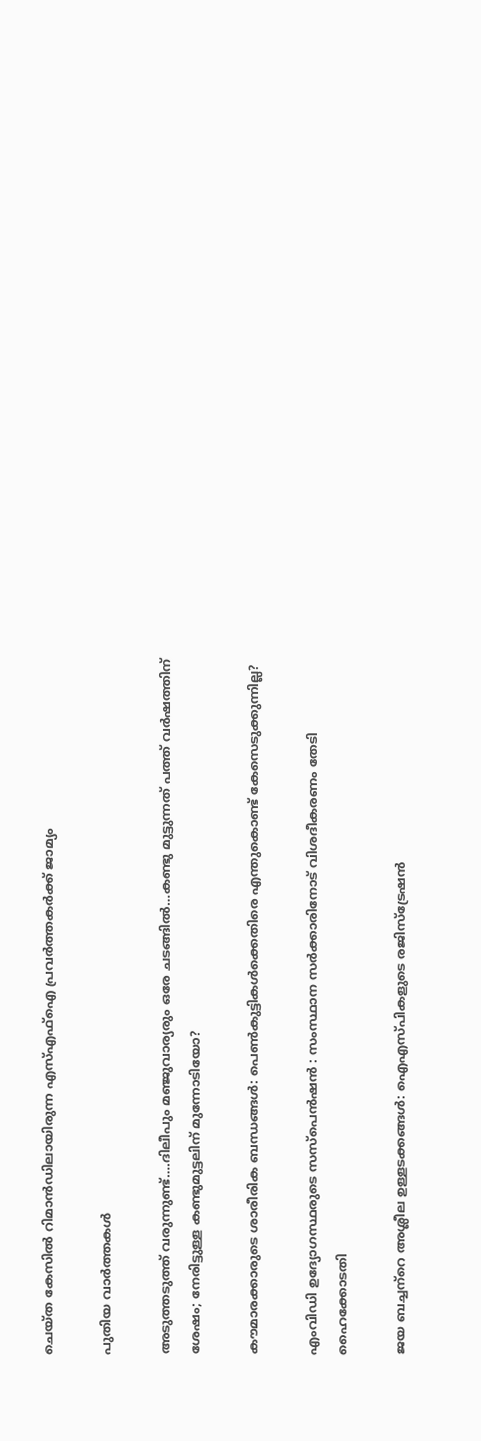ചെയ്ത കേസില്‍ റിമാന്‍ഡിലായിരുന്ന എസ്എഫ്‌ഐ പ്രവര്‍ത്തകര്‍ക്ക് ജാമ്യം

പുതിയ വാര്‍ത്തകള്‍

അടുത്തടുത്ത് വരുന്നുണ്ട്….ദിലീപും മഞ്ജുവാര്യരും ഒരേ ചടങ്ങില്‍…കണ്ടു മുട്ടുന്നത് പത്ത് വര്‍ഷത്തിന് ശേഷം; നേരിട്ടുള്ള കണ്ടുമുട്ടലിന് മുന്നോടിയോ?

കൗമാരക്കാരുടെ ശാരീരിക ബന്ധങ്ങള്‍: പെണ്‍കുട്ടികള്‍ക്കെതിരെ എന്തുകൊണ്ട് കേസെടുക്കുന്നില്ല?

എംവിഡി ഉദ്യോഗസ്ഥരുടെ സസ്‌പെന്‍ഷന്‍ : സംസ്ഥാന സര്‍ക്കാരിനോട് വിശദീകരണം തേടി ഹൈക്കോടതി

ജയ ബച്ചന്‌റെ അശ്ലീല ഉള്ളടക്കങ്ങള്‍: ഐഎസ്പികളുടെ രജിസ്‌ട്രേഷന്‍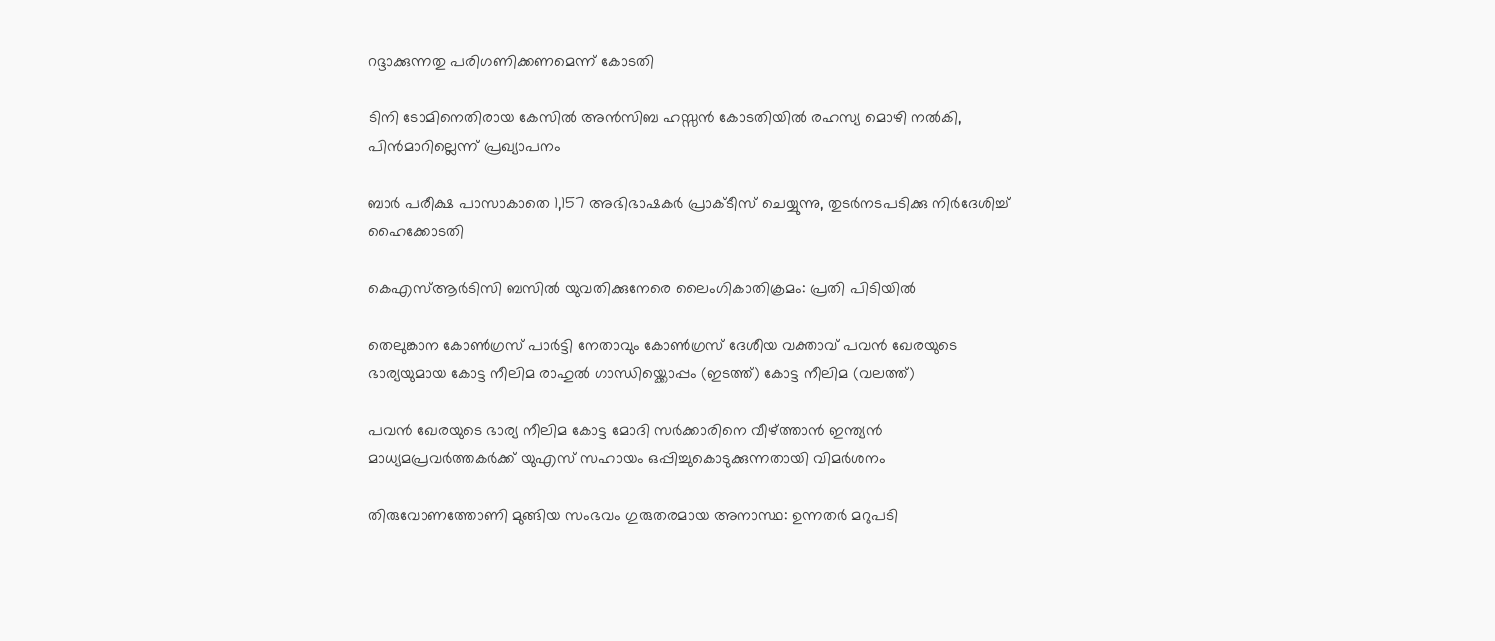റദ്ദാക്കുന്നതു പരിഗണിക്കണമെന്ന് കോടതി

ടിനി ടോമിനെതിരായ കേസില്‍ അന്‍സിബ ഹസ്സന്‍ കോടതിയില്‍ രഹസ്യ മൊഴി നല്‍കി, പിന്‍മാറില്ലെന്ന് പ്രഖ്യാപനം

ബാര്‍ പരീക്ഷ പാസാകാതെ 1,157 അഭിഭാഷകര്‍ പ്രാക്ടീസ് ചെയ്യുന്നു, തുടര്‍നടപടിക്കു നിര്‍ദേശിച്ച് ഹൈക്കോടതി

കെഎസ്ആര്‍ടിസി ബസില്‍ യുവതിക്കുനേരെ ലൈംഗികാതിക്രമം: പ്രതി പിടിയില്‍

തെലുങ്കാന കോണ്‍ഗ്രസ് പാര്‍ട്ടി നേതാവും കോണ്‍ഗ്രസ് ദേശീയ വക്താവ് പവന്‍ ഖേരയുടെ ഭാര്യയുമായ കോട്ട നീലിമ രാഹുല്‍ ഗാന്ധിയ്ക്കൊപ്പം (ഇടത്ത്) കോട്ട നീലിമ (വലത്ത്)

പവന്‍ ഖേരയുടെ ഭാര്യ നീലിമ കോട്ട മോദി സര്‍ക്കാരിനെ വീഴ്‌ത്താന്‍ ഇന്ത്യന്‍ മാധ്യമപ്രവര്‍ത്തകര്‍ക്ക് യുഎസ് സഹായം ഒപ്പിച്ചുകൊടുക്കുന്നതായി വിമര്‍ശനം

തിരുവോണത്തോണി മുങ്ങിയ സംഭവം ഗുരുതരമായ അനാസ്ഥ: ഉന്നതര്‍ മറുപടി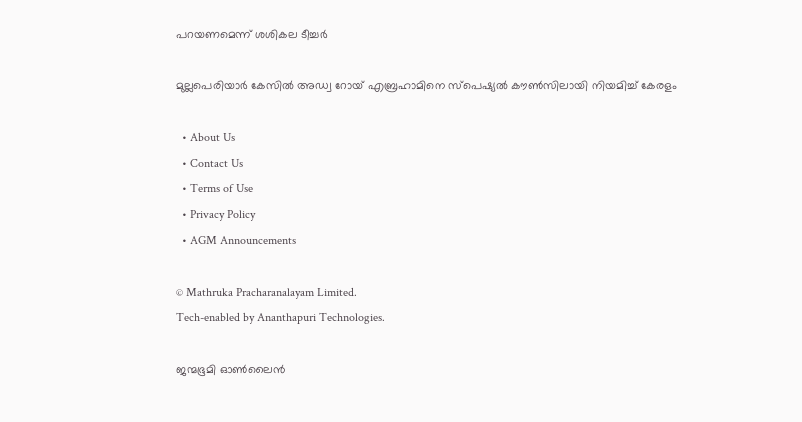പറയണമെന്ന് ശശികല ടീച്ചര്‍

മുല്ലപെരിയാര്‍ കേസില്‍ അഡ്വ റോയ് എബ്രഹാമിനെ സ്‌പെഷ്യല്‍ കൗണ്‍സിലായി നിയമിച്ച് കേരളം

  • About Us
  • Contact Us
  • Terms of Use
  • Privacy Policy
  • AGM Announcements

© Mathruka Pracharanalayam Limited.
Tech-enabled by Ananthapuri Technologies.

ജന്മഭൂമി ഓണ്‍ലൈന്‍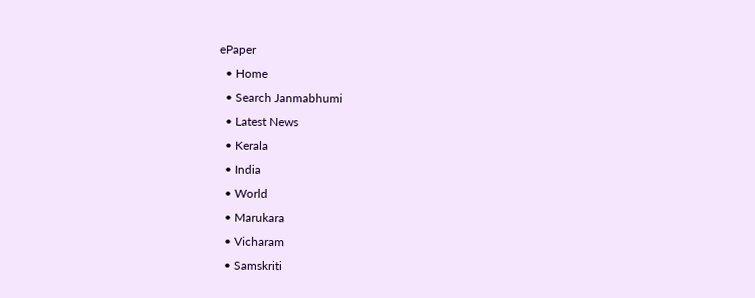ePaper
  • Home
  • Search Janmabhumi
  • Latest News
  • Kerala
  • India
  • World
  • Marukara
  • Vicharam
  • Samskriti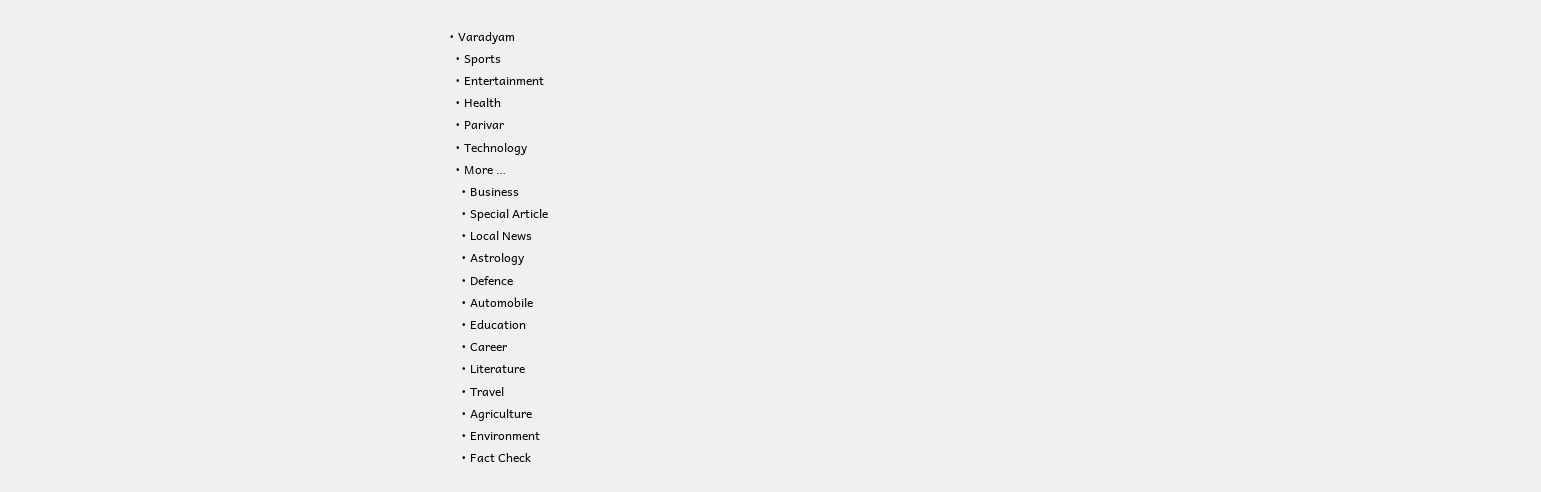• Varadyam
  • Sports
  • Entertainment
  • Health
  • Parivar
  • Technology
  • More …
    • Business
    • Special Article
    • Local News
    • Astrology
    • Defence
    • Automobile
    • Education
    • Career
    • Literature
    • Travel
    • Agriculture
    • Environment
    • Fact Check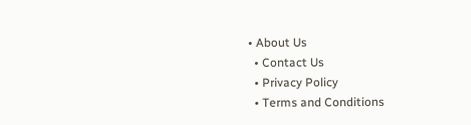• About Us
  • Contact Us
  • Privacy Policy
  • Terms and Conditions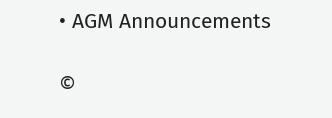• AGM Announcements

©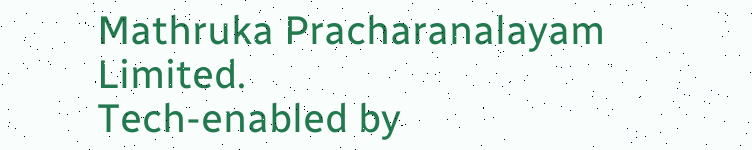Mathruka Pracharanalayam Limited.
Tech-enabled by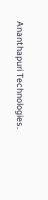Ananthapuri Technologies.